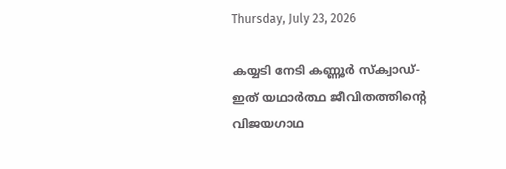Thursday, July 23, 2026

കയ്യടി നേടി കണ്ണൂര്‍ സ്ക്വാഡ്- ഇത് യഥാര്‍ത്ഥ ജീവിതത്തിന്‍റെ വിജയഗാഥ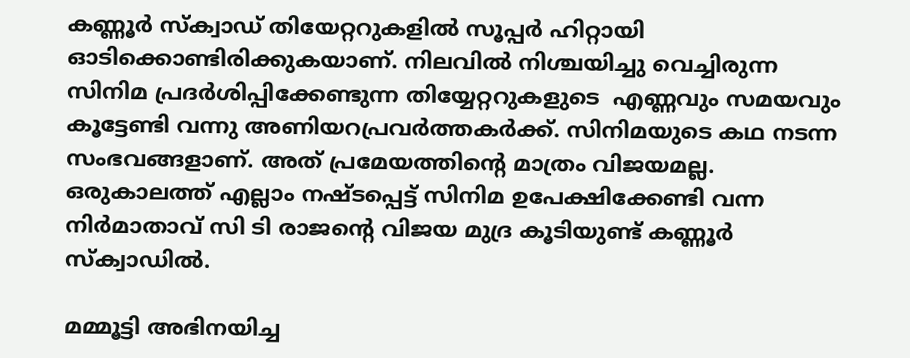കണ്ണൂര്‍ സ്ക്വാഡ് തിയേറ്ററുകളില്‍ സൂപ്പര്‍ ഹിറ്റായി ഓടിക്കൊണ്ടിരിക്കുകയാണ്. നിലവില്‍ നിശ്ചയിച്ചു വെച്ചിരുന്ന സിനിമ പ്രദര്‍ശിപ്പിക്കേണ്ടുന്ന തിയ്യേറ്ററുകളുടെ  എണ്ണവും സമയവും കൂട്ടേണ്ടി വന്നു അണിയറപ്രവര്‍ത്തകര്‍ക്ക്. സിനിമയുടെ കഥ നടന്ന സംഭവങ്ങളാണ്. അത് പ്രമേയത്തിന്‍റെ മാത്രം വിജയമല്ല. ഒരുകാലത്ത് എല്ലാം നഷ്ടപ്പെട്ട് സിനിമ ഉപേക്ഷിക്കേണ്ടി വന്ന നിര്‍മാതാവ് സി ടി രാജന്‍റെ വിജയ മുദ്ര കൂടിയുണ്ട് കണ്ണൂര്‍ സ്ക്വാഡില്‍.

മമ്മൂട്ടി അഭിനയിച്ച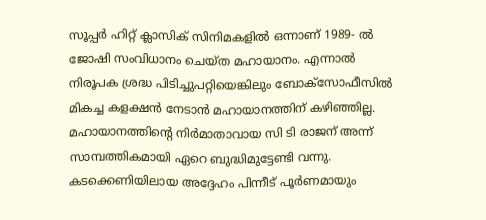സൂപ്പര്‍ ഹിറ്റ് ക്ലാസിക് സിനിമകളില്‍ ഒന്നാണ് 1989- ല്‍ ജോഷി സംവിധാനം ചെയ്ത മഹായാനം. എന്നാല്‍ നിരൂപക ശ്രദ്ധ പിടിച്ചുപറ്റിയെങ്കിലും ബോക്സോഫീസില്‍ മികച്ച കളക്ഷന്‍ നേടാന്‍ മഹായാനത്തിന് കഴിഞ്ഞില്ല. മഹായാനത്തിന്‍റെ നിര്‍മാതാവായ സി ടി രാജന് അന്ന് സാമ്പത്തികമായി ഏറെ ബുദ്ധിമുട്ടേണ്ടി വന്നു. കടക്കെണിയിലായ അദ്ദേഹം പിന്നീട് പൂര്‍ണമായും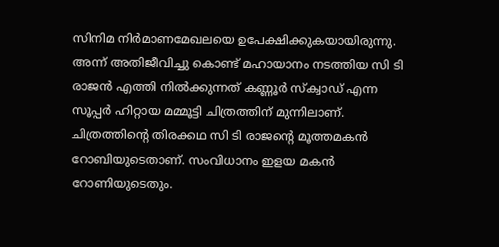സിനിമ നിര്‍മാണമേഖലയെ ഉപേക്ഷിക്കുകയായിരുന്നു. അന്ന് അതിജീവിച്ചു കൊണ്ട് മഹായാനം നടത്തിയ സി ടി രാജന്‍ എത്തി നില്‍ക്കുന്നത് കണ്ണൂര്‍ സ്ക്വാഡ് എന്ന സൂപ്പര്‍ ഹിറ്റായ മമ്മൂട്ടി ചിത്രത്തിന് മുന്നിലാണ്. ചിത്രത്തിന്‍റെ തിരക്കഥ സി ടി രാജന്‍റെ മൂത്തമകന്‍ റോബിയുടെതാണ്. സംവിധാനം ഇളയ മകന്‍ റോണിയുടെതും.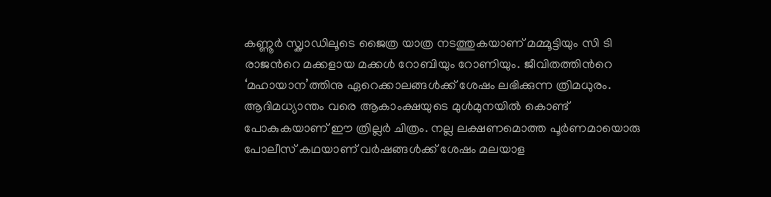കണ്ണൂര്‍ സ്ക്വാഡിലൂടെ ജൈത്ര യാത്ര നടത്തുകയാണ് മമ്മൂട്ടിയും സി ടി രാജന്‍റെ മക്കളായ മക്കള്‍ റോബിയും റോണിയും. ജീവിതത്തിന്‍റെ ‘മഹായാന’ത്തിനു ഏറെക്കാലങ്ങള്‍ക്ക് ശേഷം ലഭിക്കുന്ന ത്രിമധുരം. ആദിമധ്യാന്തം വരെ ആകാംക്ഷയുടെ മുള്‍മുനയില്‍ കൊണ്ട് പോകുകയാണ് ഈ ത്രില്ലര്‍ ചിത്രം. നല്ല ലക്ഷണമൊത്ത പൂര്‍ണമായൊരു പോലീസ് കഥയാണ് വര്‍ഷങ്ങള്‍ക്ക് ശേഷം മലയാള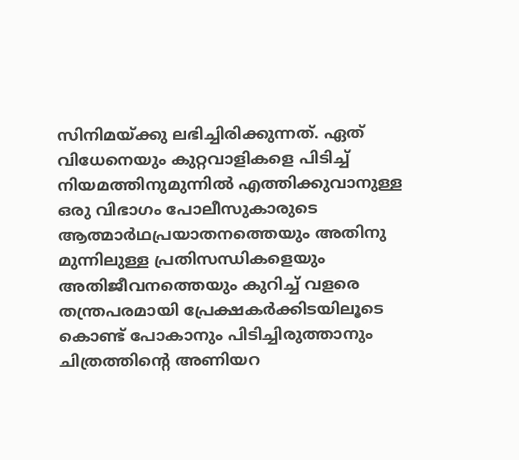സിനിമയ്ക്കു ലഭിച്ചിരിക്കുന്നത്. ഏത് വിധേനെയും കുറ്റവാളികളെ പിടിച്ച് നിയമത്തിനുമുന്നില്‍ എത്തിക്കുവാനുള്ള ഒരു വിഭാഗം പോലീസുകാരുടെ ആത്മാര്‍ഥപ്രയാതനത്തെയും അതിനു മുന്നിലുള്ള പ്രതിസന്ധികളെയും അതിജീവനത്തെയും കുറിച്ച് വളരെ തന്ത്രപരമായി പ്രേക്ഷകര്‍ക്കിടയിലൂടെ കൊണ്ട് പോകാനും പിടിച്ചിരുത്താനും ചിത്രത്തിന്‍റെ അണിയറ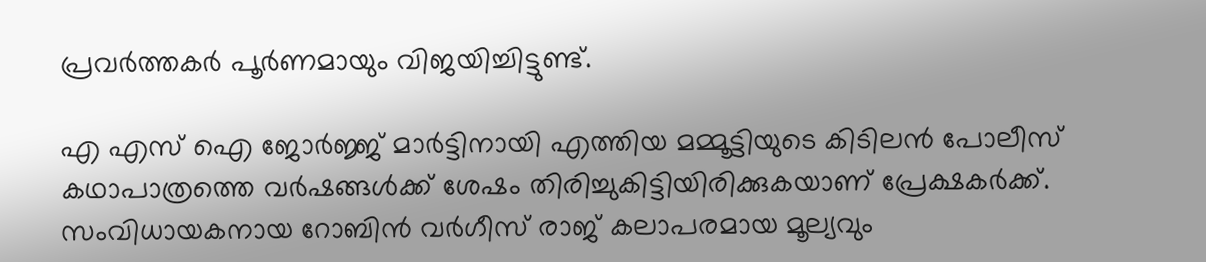പ്രവര്‍ത്തകര്‍ പൂര്‍ണമായും വിജയിച്ചിട്ടുണ്ട്.

എ എസ് ഐ ജോര്‍ജ്ജ് മാര്‍ട്ടിനായി എത്തിയ മമ്മൂട്ടിയുടെ കിടിലന്‍ പോലീസ് കഥാപാത്രത്തെ വര്‍ഷങ്ങള്‍ക്ക് ശേഷം തിരിച്ചുകിട്ടിയിരിക്കുകയാണ് പ്രേക്ഷകര്‍ക്ക്. സംവിധായകനായ റോബിന്‍ വര്‍ഗീസ് രാജ് കലാപരമായ മൂല്യവും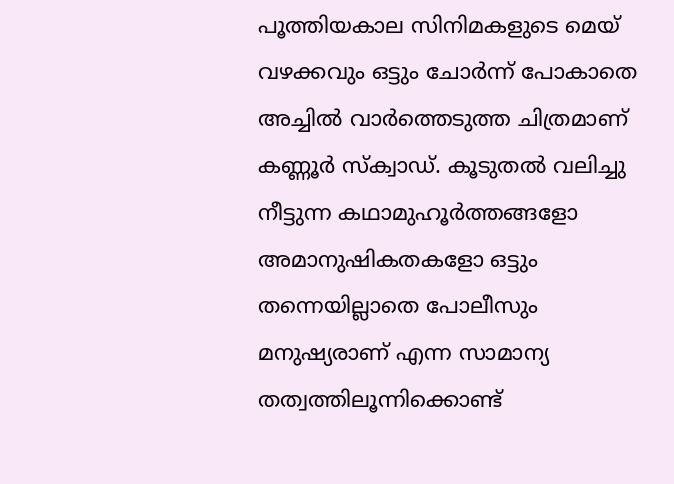പൂത്തിയകാല സിനിമകളുടെ മെയ് വഴക്കവും ഒട്ടും ചോര്‍ന്ന് പോകാതെ അച്ചില്‍ വാര്‍ത്തെടുത്ത ചിത്രമാണ് കണ്ണൂര്‍ സ്ക്വാഡ്. കൂടുതല്‍ വലിച്ചു നീട്ടുന്ന കഥാമുഹൂര്‍ത്തങ്ങളോ അമാനുഷികതകളോ ഒട്ടും തന്നെയില്ലാതെ പോലീസും മനുഷ്യരാണ് എന്ന സാമാന്യ തത്വത്തിലൂന്നിക്കൊണ്ട്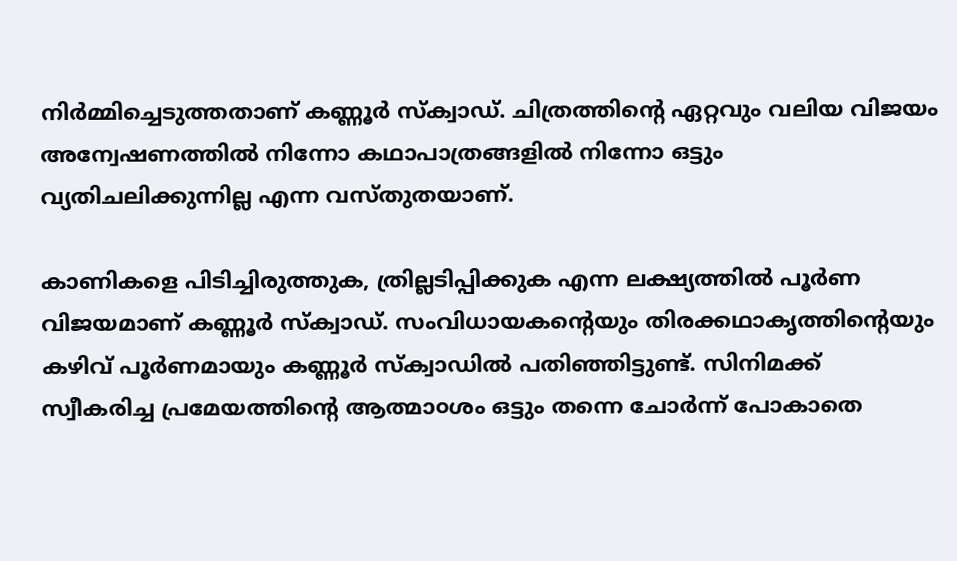നിര്‍മ്മിച്ചെടുത്തതാണ് കണ്ണൂര്‍ സ്ക്വാഡ്. ചിത്രത്തിന്‍റെ ഏറ്റവും വലിയ വിജയം അന്വേഷണത്തില്‍ നിന്നോ കഥാപാത്രങ്ങളില്‍ നിന്നോ ഒട്ടും വ്യതിചലിക്കുന്നില്ല എന്ന വസ്തുതയാണ്.

കാണികളെ പിടിച്ചിരുത്തുക, ത്രില്ലടിപ്പിക്കുക എന്ന ലക്ഷ്യത്തില്‍ പൂര്‍ണ വിജയമാണ് കണ്ണൂര്‍ സ്ക്വാഡ്. സംവിധായകന്‍റെയും തിരക്കഥാകൃത്തിന്‍റെയും കഴിവ് പൂര്‍ണമായും കണ്ണൂര്‍ സ്ക്വാഡില്‍ പതിഞ്ഞിട്ടുണ്ട്. സിനിമക്ക് സ്വീകരിച്ച പ്രമേയത്തിന്‍റെ ആത്മാ൦ശം ഒട്ടും തന്നെ ചോര്‍ന്ന് പോകാതെ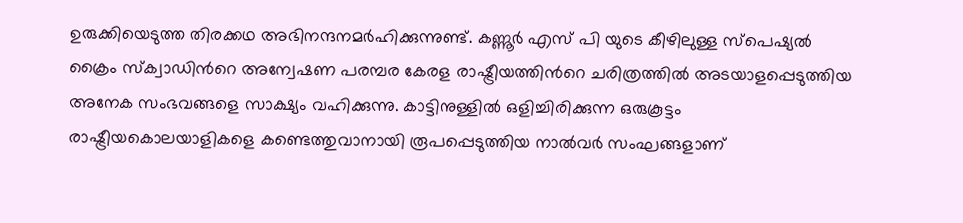ഉരുക്കിയെടുത്ത തിരക്കഥ അഭിനന്ദനമര്‍ഹിക്കുന്നുണ്ട്. കണ്ണൂര്‍ എസ് പി യുടെ കീഴിലുള്ള സ്പെഷ്യല്‍ ക്രൈം സ്ക്വാഡിന്‍റെ അന്വേഷണ പരമ്പര കേരള രാഷ്ട്രീയത്തിന്‍റെ ചരിത്രത്തില്‍ അടയാളപ്പെടുത്തിയ അനേക സംഭവങ്ങളെ സാക്ഷ്യം വഹിക്കുന്നു. കാട്ടിനുള്ളില്‍ ഒളിച്ചിരിക്കുന്ന ഒരുകൂട്ടം രാഷ്ട്രീയകൊലയാളികളെ കണ്ടെത്തുവാനായി രൂപപ്പെടുത്തിയ നാല്‍വര്‍ സംഘങ്ങളാണ്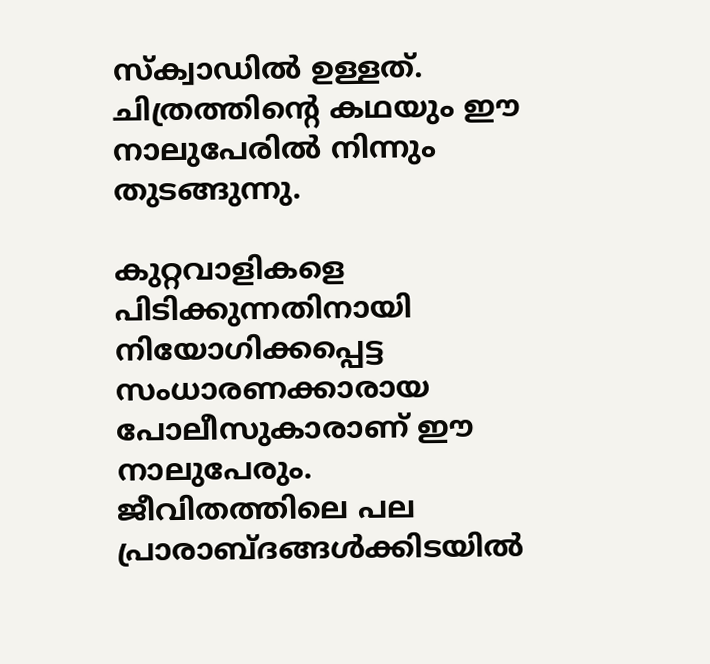സ്ക്വാഡില്‍ ഉള്ളത്. ചിത്രത്തിന്‍റെ കഥയും ഈ  നാലുപേരില്‍ നിന്നും തുടങ്ങുന്നു.

കുറ്റവാളികളെ പിടിക്കുന്നതിനായി നിയോഗിക്കപ്പെട്ട സംധാരണക്കാരായ പോലീസുകാരാണ് ഈ നാലുപേരും. ജീവിതത്തിലെ പല പ്രാരാബ്ദങ്ങള്‍ക്കിടയില്‍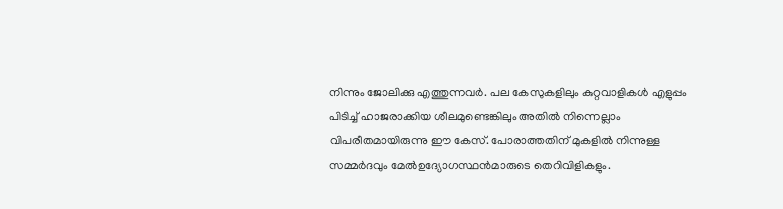നിന്നും ജോലിക്കു എത്തുന്നവര്‍. പല കേസുകളിലും കുറ്റവാളികള്‍ എളുപ്പം പിടിച്ച് ഹാജരാക്കിയ ശീലമുണ്ടെങ്കിലും അതില്‍ നിന്നെല്ലാം വിപരീതമായിരുന്നു ഈ കേസ്. പോരാത്തതിന് മുകളില്‍ നിന്നുള്ള സമ്മര്‍ദവും മേല്‍ഉദ്യോഗസ്ഥന്‍മാരുടെ തെറിവിളികളും.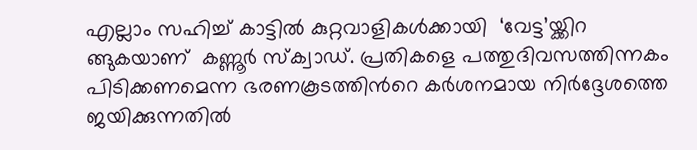എല്ലാം സഹിച്ച് കാട്ടില്‍ കുറ്റവാളികള്‍ക്കായി  ‘വേട്ട’യ്ക്കിറ ങ്ങുകയാണ്  കണ്ണൂര്‍ സ്ക്വാഡ്. പ്രതികളെ പത്തുദിവസത്തിന്നകം പിടിക്കണമെന്ന ഭരണകൂടത്തിന്‍റെ കര്‍ശനമായ നിര്‍ദ്ദേശത്തെ ജയിക്കുന്നതില്‍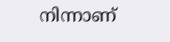നിന്നാണ്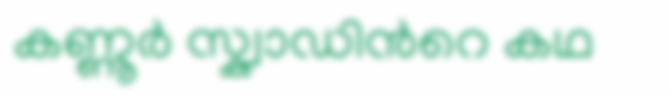കണ്ണൂര്‍ സ്ക്വാഡിന്‍റെ കഥ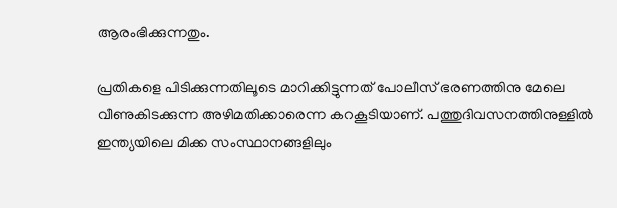ആരംഭിക്കുന്നതും.

പ്രതികളെ പിടിക്കുന്നതിലൂടെ മാറിക്കിട്ടുന്നത് പോലീസ് ഭരണത്തിനു മേലെ വീണുകിടക്കുന്ന അഴിമതിക്കാരെന്ന കറകൂടിയാണ്. പത്തുദിവസനത്തിനുള്ളില്‍ ഇന്ത്യയിലെ മിക്ക സംസ്ഥാനങ്ങളിലും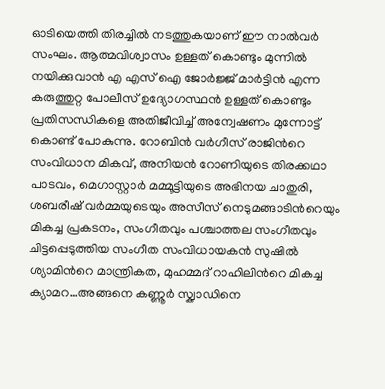ഓടിയെത്തി തിരച്ചില്‍ നടത്തുകയാണ് ഈ നാല്‍വര്‍ സംഘം. ആത്മവിശ്വാസം ഉള്ളത് കൊണ്ടും മുന്നില്‍ നയിക്കുവാന്‍ എ എസ് ഐ ജോര്‍ജ്ജ് മാര്‍ട്ടിന്‍ എന്ന കരുത്തുറ്റ പോലീസ് ഉദ്യോഗസ്ഥന്‍ ഉള്ളത് കൊണ്ടും പ്രതിസന്ധികളെ അതിജീവിച്ച് അന്വേഷണം മുന്നോട്ട് കൊണ്ട് പോകുന്നു. റോബിന്‍ വര്‍ഗീസ് രാജിന്‍റെ സംവിധാന മികവ്, അനിയന്‍ റോണിയുടെ തിരക്കഥാ പാടവം, മെഗാസ്റ്റാര്‍ മമ്മൂട്ടിയുടെ അഭിനയ ചാതുരി, ശബരീഷ് വര്‍മ്മയുടെയും അസീസ് നെടുമങ്ങാടിന്‍റെയും മികച്ച പ്രകടനം, സംഗീതവും പശ്ചാത്തല സംഗീതവും ചിട്ടപ്പെടുത്തിയ സംഗീത സംവിധായകന്‍ സുഷില്‍ ശ്യാമിന്‍റെ മാന്ത്രികത, മുഹമ്മദ് റാഹിലിന്‍റെ മികച്ച ക്യാമറ…അങ്ങനെ കണ്ണൂര്‍ സ്ക്വാഡിനെ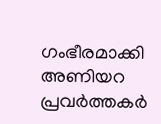ഗംഭീരമാക്കി അണിയറ പ്രവര്‍ത്തകര്‍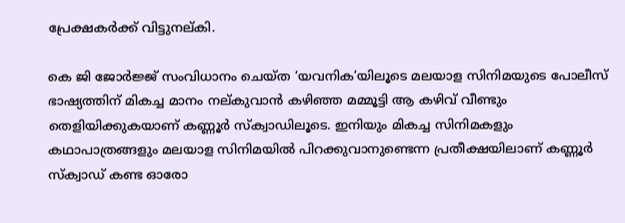പ്രേക്ഷകര്‍ക്ക് വിട്ടുനല്കി.

കെ ജി ജോര്‍ജ്ജ് സംവിധാനം ചെയ്ത ‘യവനിക’യിലൂടെ മലയാള സിനിമയുടെ പോലീസ് ഭാഷ്യത്തിന് മികച്ച മാനം നല്കുവാന്‍ കഴിഞ്ഞ മമ്മൂട്ടി ആ കഴിവ് വീണ്ടും തെളിയിക്കുകയാണ് കണ്ണൂര്‍ സ്ക്വാഡിലൂടെ. ഇനിയും മികച്ച സിനിമകളും കഥാപാത്രങ്ങളും മലയാള സിനിമയില്‍ പിറക്കുവാനുണ്ടെന്ന പ്രതീക്ഷയിലാണ് കണ്ണൂര്‍ സ്ക്വാഡ് കണ്ട ഓരോ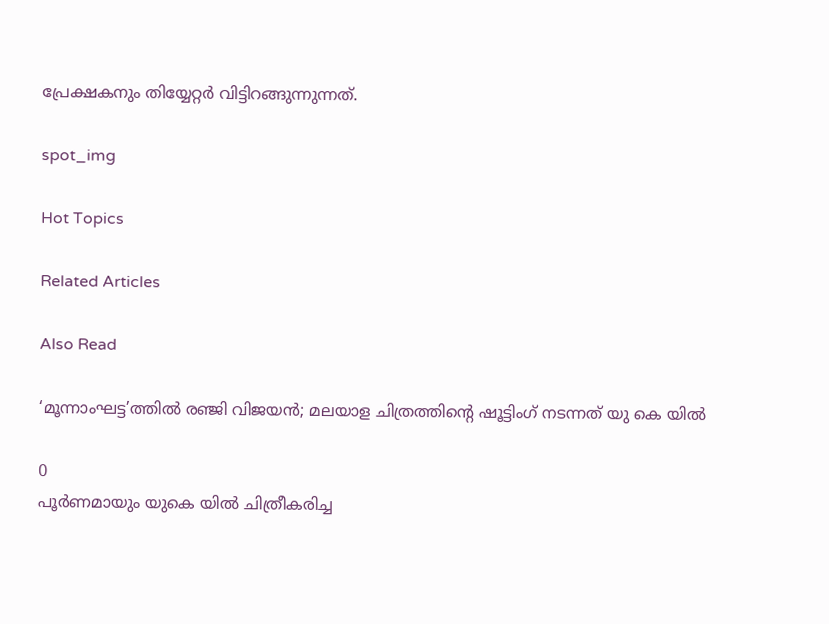പ്രേക്ഷകനും തിയ്യേറ്റര്‍ വിട്ടിറങ്ങുന്നുന്നത്.

spot_img

Hot Topics

Related Articles

Also Read

‘മൂന്നാംഘട്ട’ത്തില്‍ രഞ്ജി വിജയന്‍; മലയാള ചിത്രത്തിന്‍റെ ഷൂട്ടിംഗ് നടന്നത് യു കെ യില്‍

0
പൂര്‍ണമായും യുകെ യില്‍ ചിത്രീകരിച്ച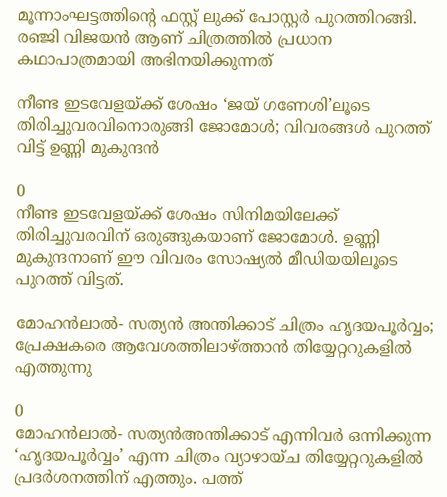മൂന്നാംഘട്ടത്തിന്‍റെ ഫസ്റ്റ് ലുക്ക് പോസ്റ്റര്‍ പുറത്തിറങ്ങി. രഞ്ജി വിജയന്‍ ആണ് ചിത്രത്തില്‍ പ്രധാന കഥാപാത്രമായി അഭിനയിക്കുന്നത്

നീണ്ട ഇടവേളയ്ക്ക് ശേഷം ‘ജയ് ഗണേശി’ലൂടെ തിരിച്ചുവരവിനൊരുങ്ങി ജോമോൾ; വിവരങ്ങൾ പുറത്ത് വിട്ട് ഉണ്ണി മുകുന്ദൻ

0
നീണ്ട ഇടവേളയ്ക്ക് ശേഷം സിനിമയിലേക്ക് തിരിച്ചുവരവിന് ഒരുങ്ങുകയാണ് ജോമോൾ. ഉണ്ണി മുകുന്ദനാണ് ഈ വിവരം സോഷ്യൽ മീഡിയയിലൂടെ പുറത്ത് വിട്ടത്.

മോഹൻലാൽ- സത്യൻ അന്തിക്കാട് ചിത്രം ഹൃദയപൂർവ്വം; പ്രേക്ഷകരെ ആവേശത്തിലാഴ്ത്താൻ തിയ്യേറ്ററുകളിൽ എത്തുന്നു

0
മോഹൻലാൽ- സത്യൻഅന്തിക്കാട് എന്നിവർ ഒന്നിക്കുന്ന ‘ഹൃദയപൂർവ്വം’ എന്ന ചിത്രം വ്യാഴായ്ച തിയ്യേറ്ററുകളിൽ പ്രദർശനത്തിന് എത്തും. പത്ത്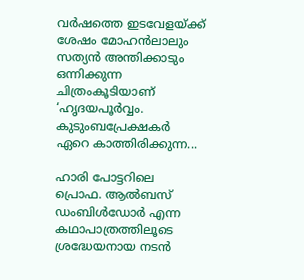വർഷത്തെ ഇടവേളയ്ക്ക് ശേഷം മോഹൻലാലും സത്യൻ അന്തിക്കാടും ഒന്നിക്കുന്ന ചിത്രംകൂടിയാണ് ‘ഹൃദയപൂർവ്വം. കുടുംബപ്രേക്ഷകർ ഏറെ കാത്തിരിക്കുന്ന...

ഹാരി പോട്ടറിലെ പ്രൊഫ. ആല്‍ബസ് ഡംബിള്‍ഡോര്‍ എന്ന കഥാപാത്രത്തിലൂടെ ശ്രദ്ധേയനായ നടന്‍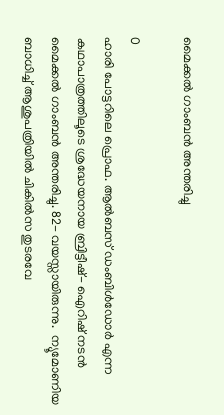മൈക്കല്‍ ഗാംബന്‍ അന്തരിച്ചു

0
ഹാരി പോട്ടറിലെ പ്രൊഫ. ആല്‍ബസ് ഡംബിള്‍ഡോര്‍ എന്ന കഥാപാത്രത്തിലൂടെ ശ്രദ്ധേയനായ ബ്രിട്ടീഷ്- ഐറിഷ് നടന്‍ മൈക്കല്‍ ഗാംബന്‍ അന്തരിച്ചു. 82- വയസ്സായിരുന്നു.  ന്യൂമോണിയ ബാധിച്ച് ആശുപത്രിയില്‍ ചികില്‍സ തുടരവേ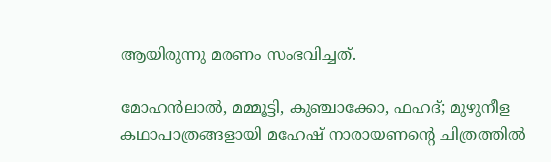ആയിരുന്നു മരണം സംഭവിച്ചത്.

മോഹൻലാൽ, മമ്മൂട്ടി, കുഞ്ചാക്കോ, ഫഹദ്; മുഴുനീള കഥാപാത്രങ്ങളായി മഹേഷ് നാരായണന്റെ ചിത്രത്തിൽ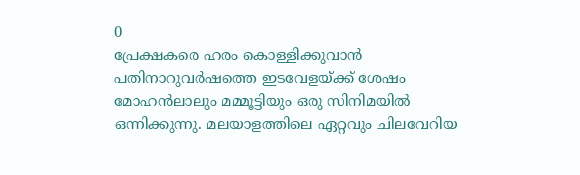0
പ്രേക്ഷകരെ ഹരം കൊള്ളിക്കുവാൻ പതിനാറുവർഷത്തെ ഇടവേളയ്ക്ക് ശേഷം മോഹൻലാലും മമ്മൂട്ടിയും ഒരു സിനിമയിൽ ഒന്നിക്കുന്നു. മലയാളത്തിലെ ഏറ്റവും ചിലവേറിയ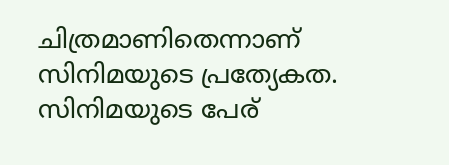ചിത്രമാണിതെന്നാണ് സിനിമയുടെ പ്രത്യേകത. സിനിമയുടെ പേര്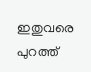ഇതുവരെ പുറത്ത്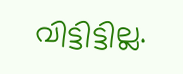വിട്ടിട്ടില്ല.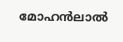മോഹൻലാൽ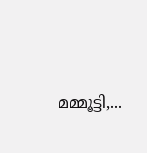മമ്മൂട്ടി,...